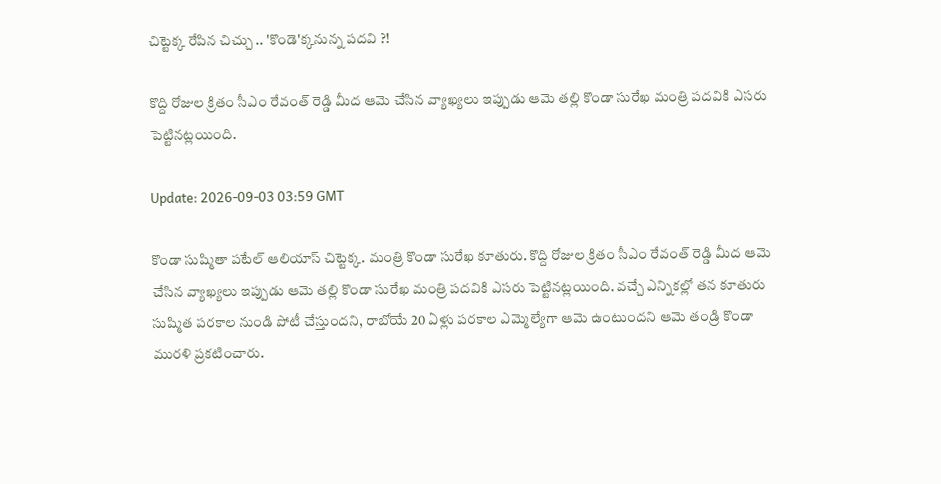చిట్టెక్క రేపిన చిచ్చు .. 'కొండె'క్కనున్న పదవి ?!

కొద్ది రోజుల క్రితం సీఎం రేవంత్ రెడ్డి మీద ఆమె చేసిన వ్యాఖ్యలు ఇప్పుడు ఆమె తల్లి కొండా సురేఖ మంత్రి పదవికి ఎసరు పెట్టినట్లయింది.

Update: 2026-09-03 03:59 GMT

కొండా సుష్మితా పటేల్ ఆలియాస్ చిట్టెక్క. మంత్రి కొండా సురేఖ కూతురు. కొద్ది రోజుల క్రితం సీఎం రేవంత్ రెడ్డి మీద ఆమె చేసిన వ్యాఖ్యలు ఇప్పుడు ఆమె తల్లి కొండా సురేఖ మంత్రి పదవికి ఎసరు పెట్టినట్లయింది. వచ్చే ఎన్నికల్లో తన కూతురు సుష్మిత పరకాల నుండి పోటీ చేస్తుందని, రాబోయే 20 ఏళ్లు పరకాల ఎమ్మెల్యేగా ఆమె ఉంటుందని ఆమె తండ్రి కొండా మురళి ప్రకటించారు.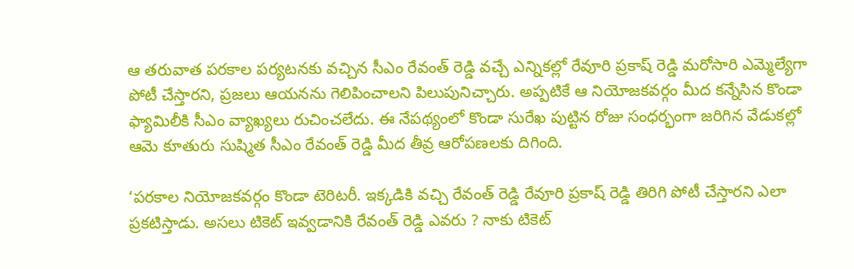ఆ తరువాత పరకాల పర్యటనకు వచ్చిన సీఎం రేవంత్ రెడ్డి వచ్చే ఎన్నికల్లో రేవూరి ప్రకాష్ రెడ్డి మరోసారి ఎమ్మెల్యేగా పోటీ చేస్తారని, ప్రజలు ఆయనను గెలిపించాలని పిలుపునిచ్చారు. అప్పటికే ఆ నియోజకవర్గం మీద కన్నేసిన కొండా ఫ్యామిలీకి సీఎం వ్యాఖ్యలు రుచించలేదు. ఈ నేపథ్యంలో కొండా సురేఖ పుట్టిన రోజు సంధర్భంగా జరిగిన వేడుకల్లో ఆమె కూతురు సుష్మిత సీఎం రేవంత్ రెడ్డి మీద తీవ్ర ఆరోపణలకు దిగింది.

‘పరకాల నియోజకవర్గం కొండా టెరిటరీ. ఇక్కడికి వచ్చి రేవంత్ రెడ్డి రేవూరి ప్రకాష్ రెడ్డి తిరిగి పోటీ చేస్తారని ఎలా ప్రకటిస్తాడు. అసలు టికెట్ ఇవ్వడానికి రేవంత్ రెడ్డి ఎవరు ? నాకు టికెట్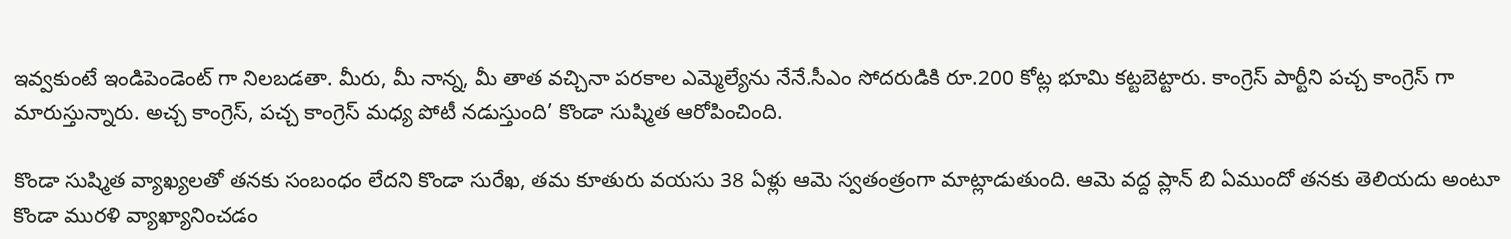ఇవ్వకుంటే ఇండిపెండెంట్ గా నిలబడతా. మీరు, మీ నాన్న, మీ తాత వచ్చినా పరకాల ఎమ్మెల్యేను నేనే.సీఎం సోదరుడికి రూ.200 కోట్ల భూమి కట్టబెట్టారు. కాంగ్రెస్ పార్టీని పచ్చ కాంగ్రెస్ గా మారుస్తున్నారు. అచ్చ కాంగ్రెస్, పచ్చ కాంగ్రెస్ మధ్య పోటీ నడుస్తుంది’ కొండా సుష్మిత ఆరోపించింది.

కొండా సుష్మిత వ్యాఖ్యలతో తనకు సంబంధం లేదని కొండా సురేఖ, తమ కూతురు వయసు 38 ఏళ్లు ఆమె స్వతంత్రంగా మాట్లాడుతుంది. ఆమె వద్ద ప్లాన్ బి ఏముందో తనకు తెలియదు అంటూ కొండా మురళి వ్యాఖ్యానించడం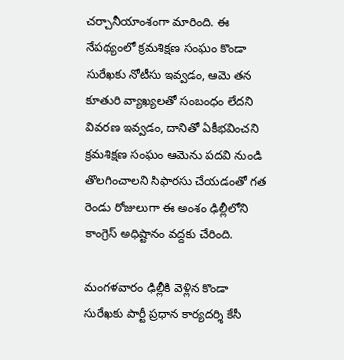చర్చానీయాంశంగా మారింది. ఈ నేపథ్యంలో క్రమశిక్షణ సంఘం కొండా సురేఖకు నోటీసు ఇవ్వడం, ఆమె తన కూతురి వ్యాఖ్యలతో సంబంధం లేదని వివరణ ఇవ్వడం, దానితో ఏకీభవించని క్రమశిక్షణ సంఘం ఆమెను పదవి నుండి తొలగించాలని సిఫారసు చేయడంతో గత రెండు రోజులుగా ఈ అంశం ఢిల్లీలోని కాంగ్రెస్ అధిష్టానం వద్దకు చేరింది.

మంగళవారం ఢిల్లీకి వెళ్లిన కొండా సురేఖకు పార్టీ ప్రధాన కార్యదర్శి కేసీ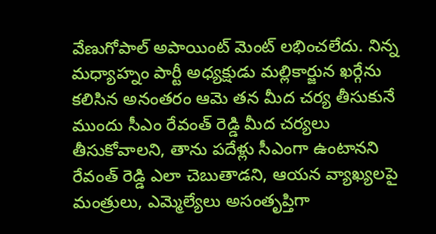వేణుగోపాల్ అపాయింట్ మెంట్ లభించలేదు. నిన్న మధ్యాహ్నం పార్టీ అధ్యక్షుడు మల్లికార్జున ఖర్గేను కలిసిన అనంతరం ఆమె తన మీద చర్య తీసుకునే ముందు సీఎం రేవంత్ రెడ్డి మీద చర్యలు తీసుకోవాలని, తాను పదేళ్లు సీఎంగా ఉంటానని రేవంత్ రెడ్డి ఎలా చెబుతాడని, ఆయన వ్యాఖ్యలపై మంత్రులు, ఎమ్మెల్యేలు అసంతృప్తిగా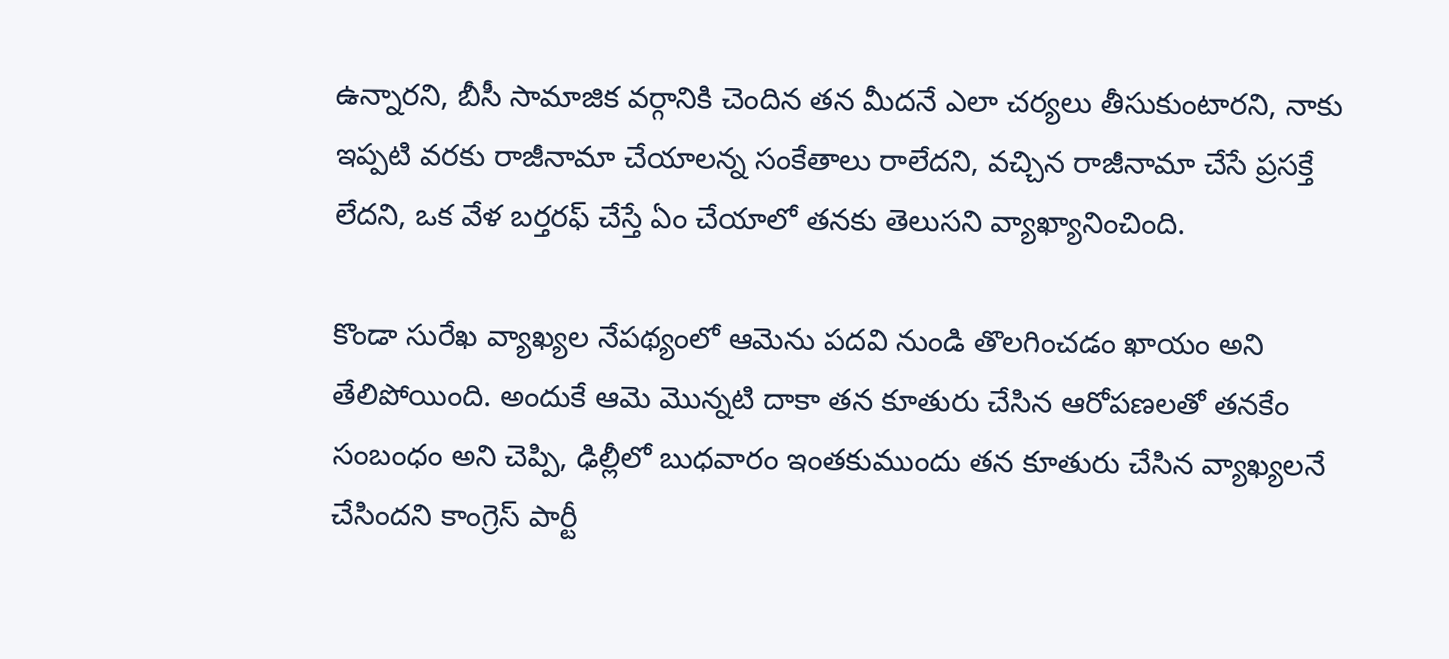ఉన్నారని, బీసీ సామాజిక వర్గానికి చెందిన తన మీదనే ఎలా చర్యలు తీసుకుంటారని, నాకు ఇప్పటి వరకు రాజీనామా చేయాలన్న సంకేతాలు రాలేదని, వచ్చిన రాజీనామా చేసే ప్రసక్తే లేదని, ఒక వేళ బర్తరఫ్ చేస్తే ఏం చేయాలో తనకు తెలుసని వ్యాఖ్యానించింది.

కొండా సురేఖ వ్యాఖ్యల నేపథ్యంలో ఆమెను పదవి నుండి తొలగించడం ఖాయం అని తేలిపోయింది. అందుకే ఆమె మొన్నటి దాకా తన కూతురు చేసిన ఆరోపణలతో తనకేం సంబంధం అని చెప్పి, ఢిల్లీలో బుధవారం ఇంతకుముందు తన కూతురు చేసిన వ్యాఖ్యలనే చేసిందని కాంగ్రెస్ పార్టీ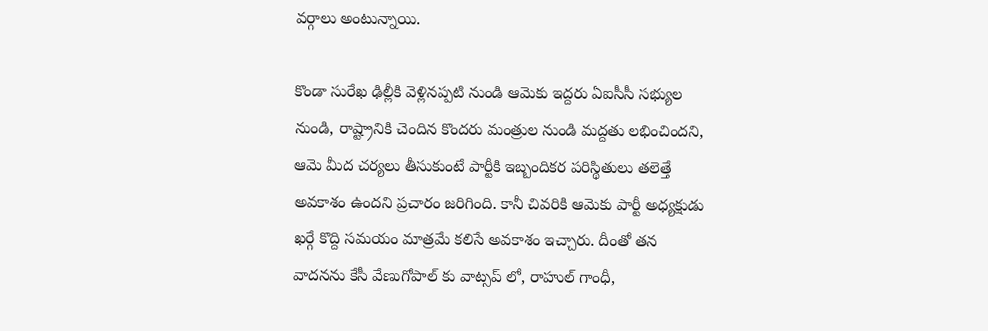వర్గాలు అంటున్నాయి.

కొండా సురేఖ ఢిల్లీకి వెళ్లినప్పటి నుండి ఆమెకు ఇద్దరు ఏఐసీసీ సభ్యుల నుండి, రాష్ట్రానికి చెందిన కొందరు మంత్రుల నుండి మద్దతు లభించిందని, ఆమె మీద చర్యలు తీసుకుంటే పార్టీకి ఇబ్బందికర పరిస్థితులు తలెత్తే అవకాశం ఉందని ప్రచారం జరిగింది. కానీ చివరికి ఆమెకు పార్టీ అధ్యక్షుడు ఖర్గే కొద్ది సమయం మాత్రమే కలిసే అవకాశం ఇచ్చారు. దీంతో తన వాదనను కేసీ వేణుగోపాల్ కు వాట్సప్ లో, రాహుల్ గాంధీ,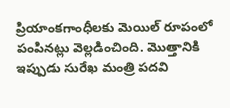ప్రియాంకగాంధీలకు మెయిల్ రూపంలో పంపినట్లు వెల్లడించింది. మొత్తానికి ఇప్పుడు సురేఖ మంత్రి పదవి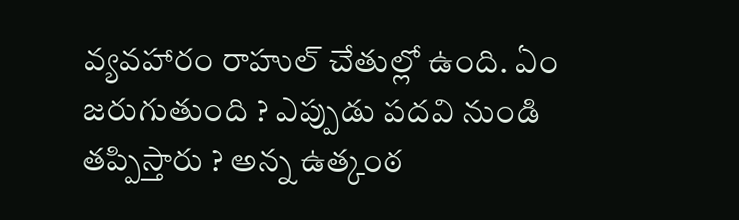వ్యవహారం రాహుల్ చేతుల్లో ఉంది. ఏం జరుగుతుంది ? ఎప్పుడు పదవి నుండి తప్పిస్తారు ? అన్న ఉత్కంఠ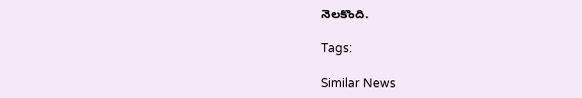నెలకొంది.

Tags:

Similar News